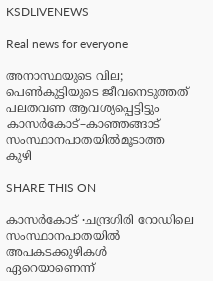KSDLIVENEWS

Real news for everyone

അനാസ്ഥയുടെ വില; പെൺകുട്ടിയുടെ ജീവനെടുത്തത് പലതവണ ആവശ്യപ്പെട്ടിട്ടും കാസർകോട്–കാഞ്ഞങ്ങാട് സംസ്ഥാനപാതയിൽമൂടാത്ത കുഴി

SHARE THIS ON

കാസർകോട് ∙ചന്ദ്രഗിരി റോഡിലെ സംസ്ഥാനപാതയിൽ അപകടക്കുഴികൾ ഏറെയാണെന്ന്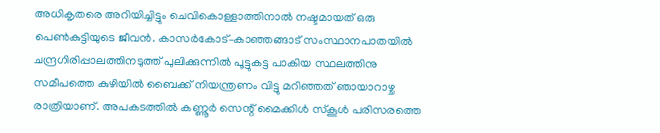അധികൃതരെ അറിയിച്ചിട്ടും ചെവികൊള്ളാത്തിനാൽ നഷ്ടമായത് ഒരു പെൺകുട്ടിയുടെ ജീവൻ. കാസർകോട്–കാഞ്ഞങ്ങാട് സംസ്ഥാനപാതയിൽ ചന്ദ്രഗിരിപ്പാലത്തിനടുത്ത് പുലിക്കുന്നിൽ പൂട്ടുകട്ട പാകിയ സ്ഥലത്തിനു സമീപത്തെ കുഴിയിൽ ബൈക്ക് നിയന്ത്രണം വിട്ടു മറിഞ്ഞത് ഞായാറാഴ്ച രാത്രിയാണ്. അപകടത്തിൽ കണ്ണൂർ സെന്റ് മൈക്കിൾ സ്കൂൾ പരിസരത്തെ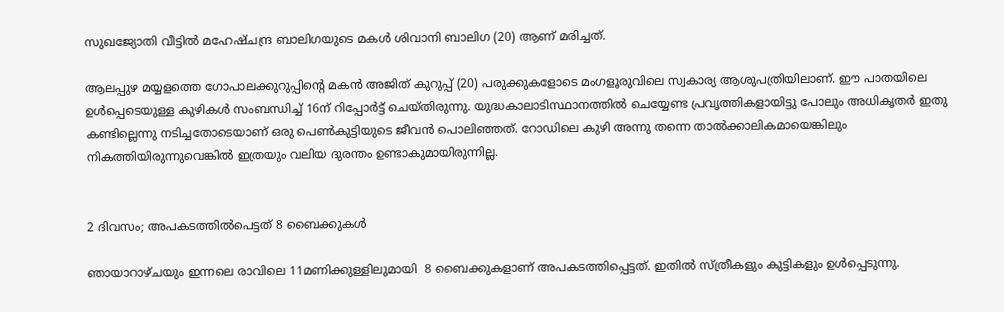സുഖജ്യോതി വീട്ടിൽ മഹേഷ്ചന്ദ്ര ബാലിഗയുടെ മകൾ ശിവാനി ബാലിഗ (20) ആണ് മരിച്ചത്.

ആലപ്പുഴ മയ്യളത്തെ ഗോപാലക്കുറുപ്പിന്റെ മകൻ അജിത് കുറുപ്പ് (20) പരുക്കുകളോടെ മംഗളൂരുവിലെ സ്വകാര്യ ആശുപത്രിയിലാണ്. ഈ പാതയിലെ ഉൾപ്പെടെയുള്ള കുഴികൾ സംബന്ധിച്ച് 16ന് റിപ്പോർട്ട് ചെയ്തിരുന്നു. യുദ്ധകാലാടിസ്ഥാനത്തിൽ ചെയ്യേണ്ട പ്രവൃത്തികളായിട്ടു പോലും അധികൃതർ ഇതു കണ്ടില്ലെന്നു നടിച്ചതോടെയാണ് ഒരു പെൺകുട്ടിയുടെ ജീവൻ പൊലിഞ്ഞത്. റോഡിലെ കുഴി അന്നു തന്നെ താൽക്കാലികമായെങ്കിലും നികത്തിയിരുന്നുവെങ്കിൽ ഇത്രയും വലിയ ദുരന്തം ഉണ്ടാകുമായിരുന്നില്ല.


2 ദിവസം; അപകടത്തിൽപെട്ടത് 8 ബൈക്കുകൾ

ഞായാറാഴ്ചയും ഇന്നലെ രാവിലെ 11മണിക്കുള്ളിലുമായി  8 ബൈക്കുകളാണ് അപകടത്തിപ്പെട്ടത്. ഇതിൽ സ്ത്രീകളും കുട്ടികളും ഉൾപ്പെടുന്നു.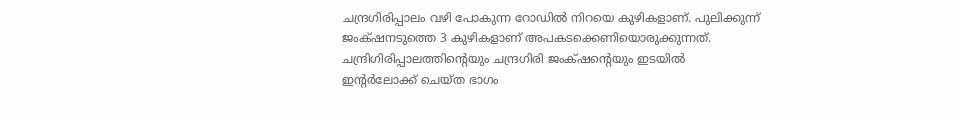ചന്ദ്രഗിരിപ്പാലം വഴി പോകുന്ന റോഡിൽ നിറയെ കുഴികളാണ്. പുലിക്കുന്ന് ജംക‍്ഷനടുത്തെ 3 കുഴികളാണ് അപകടക്കെണിയൊരുക്കുന്നത്. ചന്ദ്രിഗിരിപ്പാലത്തിന്റെയും ചന്ദ്രഗിരി ജംക‍്ഷന്റെയും ഇടയിൽ ഇന്റർലോക്ക് ചെയ്ത ഭാഗം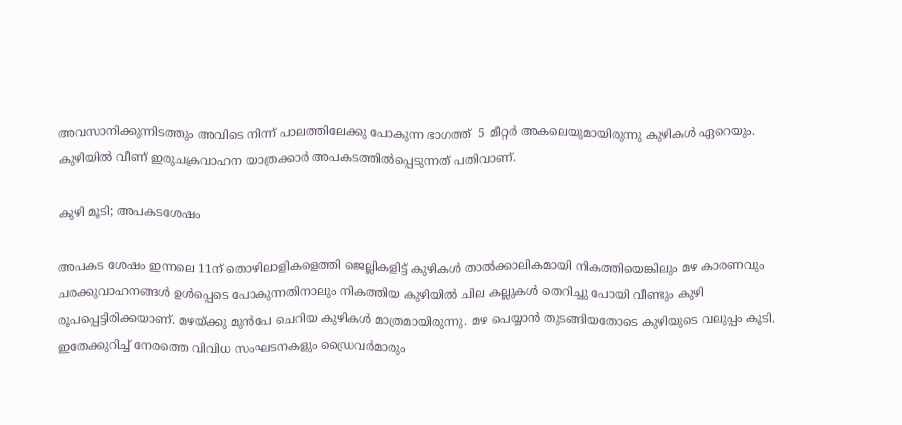അവസാനിക്കുന്നിടത്തും അവിടെ നിന്ന് പാലത്തിലേക്കു പോകുന്ന ഭാഗത്ത്  5 മീറ്റർ അകലെയുമായിരുന്നു കുഴികൾ ഏറെയും.   കുഴിയിൽ വീണ് ഇരുചക്രവാഹന യാത്രക്കാർ അപകടത്തിൽപ്പെടുന്നത് പതിവാണ്.

കുഴി മൂടി; അപകടശേഷം

അപകട ശേഷം ഇന്നലെ 11ന് തൊഴിലാളികളെത്തി ജെല്ലികളിട്ട് കുഴികൾ താൽക്കാലികമായി നികത്തിയെങ്കിലും മഴ കാരണവും ചരക്കുവാഹനങ്ങൾ ഉൾപ്പെടെ പോകുന്നതിനാലും നികത്തിയ കുഴിയിൽ ചില കല്ലുകൾ തെറിച്ചു പോയി വീണ്ടും കുഴി രൂപപ്പെട്ടിരിക്കയാണ്. മഴയ്ക്കു മുൻപേ ചെറിയ കുഴികൾ മാത്രമായിരുന്നു. മഴ പെയ്യാൻ തുടങ്ങിയതോടെ കുഴിയുടെ വലുപ്പം കൂടി. ഇതേക്കുറിച്ച് നേരത്തെ വിവിധ സംഘടനകളും ഡ്രൈവർമാരും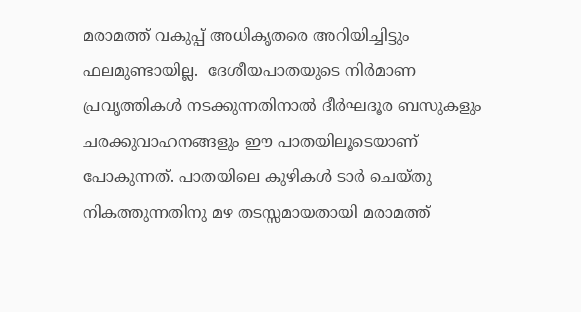മരാമത്ത് വകുപ്പ് അധികൃതരെ അറിയിച്ചിട്ടും ഫലമുണ്ടായില്ല.  ദേശീയപാതയുടെ നിർമാണ പ്രവൃത്തികൾ നടക്കുന്നതിനാൽ ദീർഘദൂര ബസുകളും ചരക്കുവാഹനങ്ങളും ഈ പാതയിലൂടെയാണ് പോകുന്നത്. പാതയിലെ കുഴികൾ ടാർ ചെയ്തു നികത്തുന്നതിനു മഴ തടസ്സമായതായി മരാമത്ത്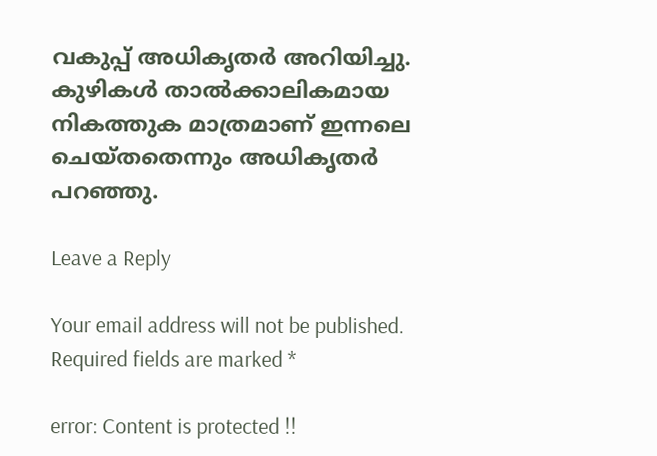വകുപ്പ് അധികൃതർ അറിയിച്ചു. കുഴികൾ താൽക്കാലികമായ നികത്തുക മാത്രമാണ് ഇന്നലെ ചെയ്തതെന്നും അധികൃതർ പറഞ്ഞു.

Leave a Reply

Your email address will not be published. Required fields are marked *

error: Content is protected !!